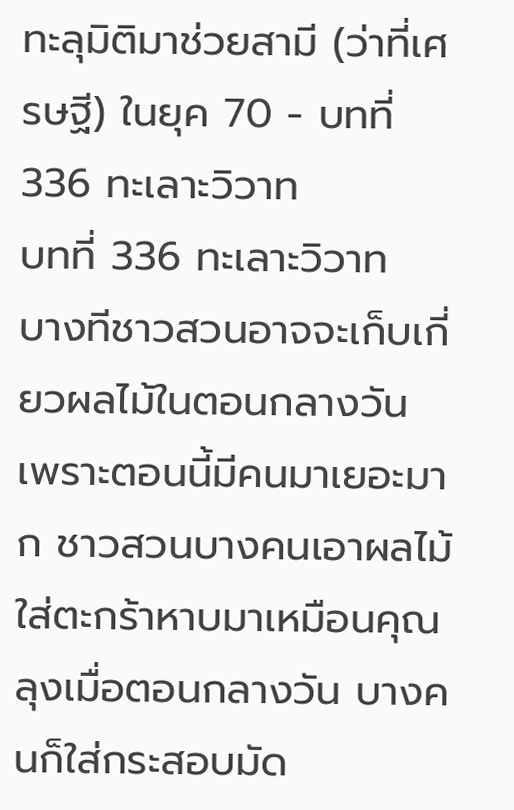ทะลุมิติมาช่วยสามี (ว่าที่เศรษฐี) ในยุค 70 - บทที่ 336 ทะเลาะวิวาท
บทที่ 336 ทะเลาะวิวาท
บางทีชาวสวนอาจจะเก็บเกี่ยวผลไม้ในตอนกลางวัน เพราะตอนนี้มีคนมาเยอะมาก ชาวสวนบางคนเอาผลไม้ใส่ตะกร้าหาบมาเหมือนคุณลุงเมื่อตอนกลางวัน บางคนก็ใส่กระสอบมัด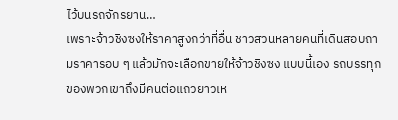ไว้บนรถจักรยาน…
เพราะจ้าวชิงซงให้ราคาสูงกว่าที่อื่น ชาวสวนหลายคนที่เดินสอบถามราคารอบ ๆ แล้วมักจะเลือกขายให้จ้าวชิงซง แบบนี้เอง รถบรรทุกของพวกเขาถึงมีคนต่อแถวยาวเห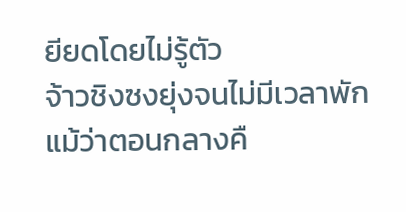ยียดโดยไม่รู้ตัว
จ้าวชิงซงยุ่งจนไม่มีเวลาพัก แม้ว่าตอนกลางคื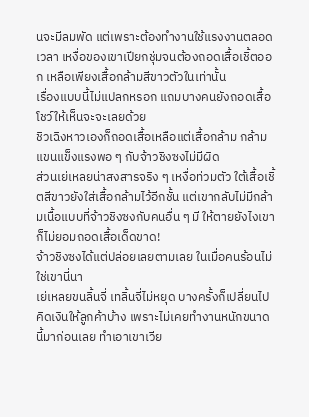นจะมีลมพัด แต่เพราะต้องทำงานใช้แรงงานตลอดเวลา เหงื่อของเขาเปียกชุ่มจนต้องถอดเสื้อเชิ้ตออก เหลือเพียงเสื้อกล้ามสีขาวตัวในเท่านั้น
เรื่องแบบนี้ไม่แปลกหรอก แถมบางคนยังถอดเสื้อโชว์ให้เห็นจะจะเลยด้วย
ชิวเฉิงหาวเองก็ถอดเสื้อเหลือแต่เสื้อกล้าม กล้ามแขนแข็งแรงพอ ๆ กับจ้าวชิงซงไม่มีผิด
ส่วนเย่เหลยน่าสงสารจริง ๆ เหงื่อท่วมตัว ใต้เสื้อเชิ้ตสีขาวยังใส่เสื้อกล้ามไว้อีกชั้น แต่เขากลับไม่มีกล้ามเนื้อแบบที่จ้าวชิงซงกับคนอื่น ๆ มี ให้ตายยังไงเขาก็ไม่ยอมถอดเสื้อเด็ดขาด!
จ้าวชิงซงได้แต่ปล่อยเลยตามเลย ในเมื่อคนร้อนไม่ใช่เขานี่นา
เย่เหลยขนลิ้นจี่ เทลิ้นจี่ไม่หยุด บางครั้งก็เปลี่ยนไปคิดเงินให้ลูกค้าบ้าง เพราะไม่เคยทำงานหนักขนาดนี้มาก่อนเลย ทำเอาเขาเวีย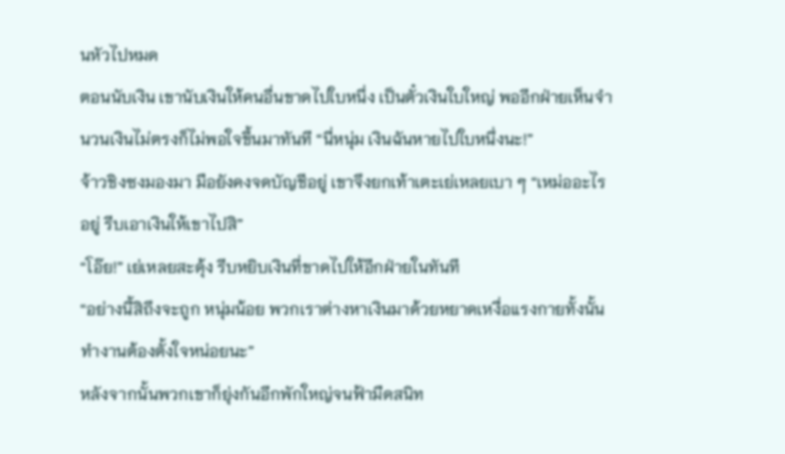นหัวไปหมด
ตอนนับเงิน เขานับเงินให้คนอื่นขาดไปใบหนึ่ง เป็นตั๋วเงินใบใหญ่ พออีกฝ่ายเห็นจำนวนเงินไม่ตรงก็ไม่พอใจขึ้นมาทันที “นี่หนุ่ม เงินฉันหายไปใบหนึ่งนะ!”
จ้าวชิงซงมองมา มือยังคงจดบัญชีอยู่ เขาจึงยกเท้าเตะเย่เหลยเบา ๆ “เหม่ออะไรอยู่ รีบเอาเงินให้เขาไปสิ”
“โอ๊ย!” เย่เหลยสะดุ้ง รีบหยิบเงินที่ขาดไปให้อีกฝ่ายในทันที
“อย่างนี้สิถึงจะถูก หนุ่มน้อย พวกเราต่างหาเงินมาด้วยหยาดเหงื่อแรงกายทั้งนั้น ทำงานต้องตั้งใจหน่อยนะ”
หลังจากนั้นพวกเขาก็ยุ่งกันอีกพักใหญ่จนฟ้ามืดสนิท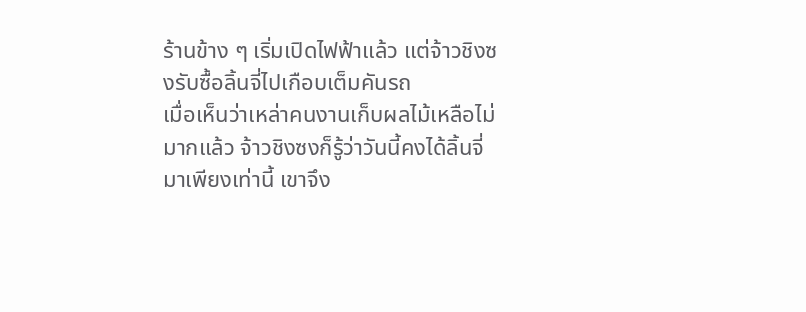ร้านข้าง ๆ เริ่มเปิดไฟฟ้าแล้ว แต่จ้าวชิงซงรับซื้อลิ้นจี่ไปเกือบเต็มคันรถ
เมื่อเห็นว่าเหล่าคนงานเก็บผลไม้เหลือไม่มากแล้ว จ้าวชิงซงก็รู้ว่าวันนี้คงได้ลิ้นจี่มาเพียงเท่านี้ เขาจึง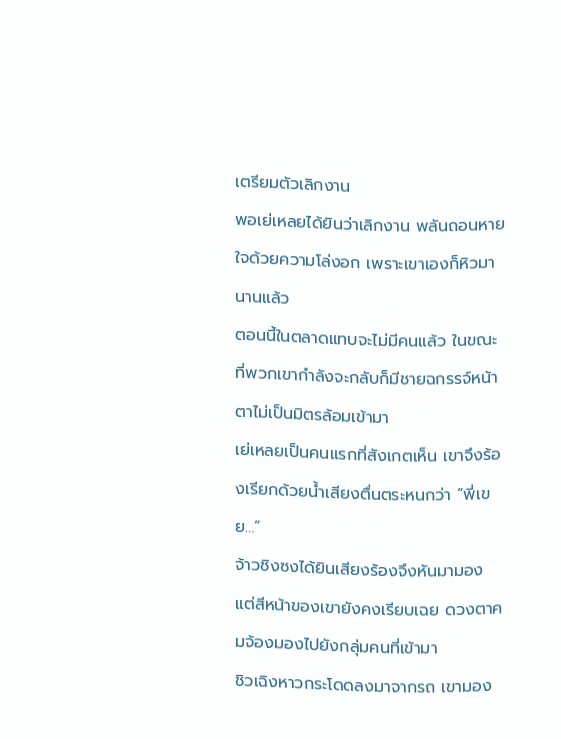เตรียมตัวเลิกงาน
พอเย่เหลยได้ยินว่าเลิกงาน พลันถอนหายใจด้วยความโล่งอก เพราะเขาเองก็หิวมานานแล้ว
ตอนนี้ในตลาดแทบจะไม่มีคนแล้ว ในขณะที่พวกเขากำลังจะกลับก็มีชายฉกรรจ์หน้าตาไม่เป็นมิตรล้อมเข้ามา
เย่เหลยเป็นคนแรกที่สังเกตเห็น เขาจึงร้องเรียกด้วยน้ำเสียงตื่นตระหนกว่า “พี่เขย…”
จ้าวชิงซงได้ยินเสียงร้องจึงหันมามอง แต่สีหน้าของเขายังคงเรียบเฉย ดวงตาคมจ้องมองไปยังกลุ่มคนที่เข้ามา
ชิวเฉิงหาวกระโดดลงมาจากรถ เขามอง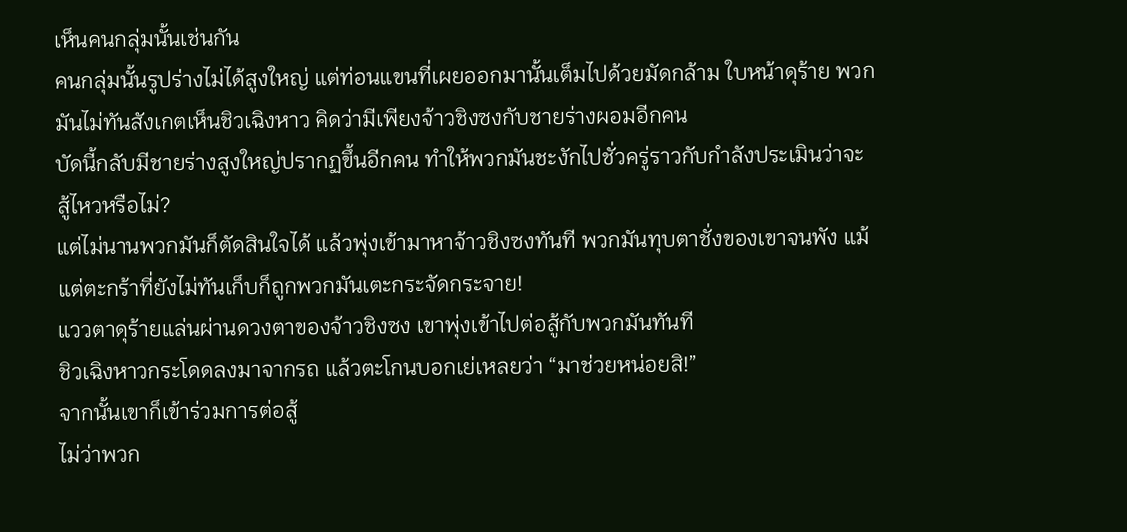เห็นคนกลุ่มนั้นเช่นกัน
คนกลุ่มนั้นรูปร่างไม่ได้สูงใหญ่ แต่ท่อนแขนที่เผยออกมานั้นเต็มไปด้วยมัดกล้าม ใบหน้าดุร้าย พวกมันไม่ทันสังเกตเห็นชิวเฉิงหาว คิดว่ามีเพียงจ้าวชิงซงกับชายร่างผอมอีกคน
บัดนี้กลับมีชายร่างสูงใหญ่ปรากฏขึ้นอีกคน ทำให้พวกมันชะงักไปชั่วครู่ราวกับกำลังประเมินว่าจะสู้ไหวหรือไม่?
แต่ไม่นานพวกมันก็ตัดสินใจได้ แล้วพุ่งเข้ามาหาจ้าวชิงซงทันที พวกมันทุบตาชั่งของเขาจนพัง แม้แต่ตะกร้าที่ยังไม่ทันเก็บก็ถูกพวกมันเตะกระจัดกระจาย!
แววตาดุร้ายแล่นผ่านดวงตาของจ้าวชิงซง เขาพุ่งเข้าไปต่อสู้กับพวกมันทันที
ชิวเฉิงหาวกระโดดลงมาจากรถ แล้วตะโกนบอกเย่เหลยว่า “มาช่วยหน่อยสิ!”
จากนั้นเขาก็เข้าร่วมการต่อสู้
ไม่ว่าพวก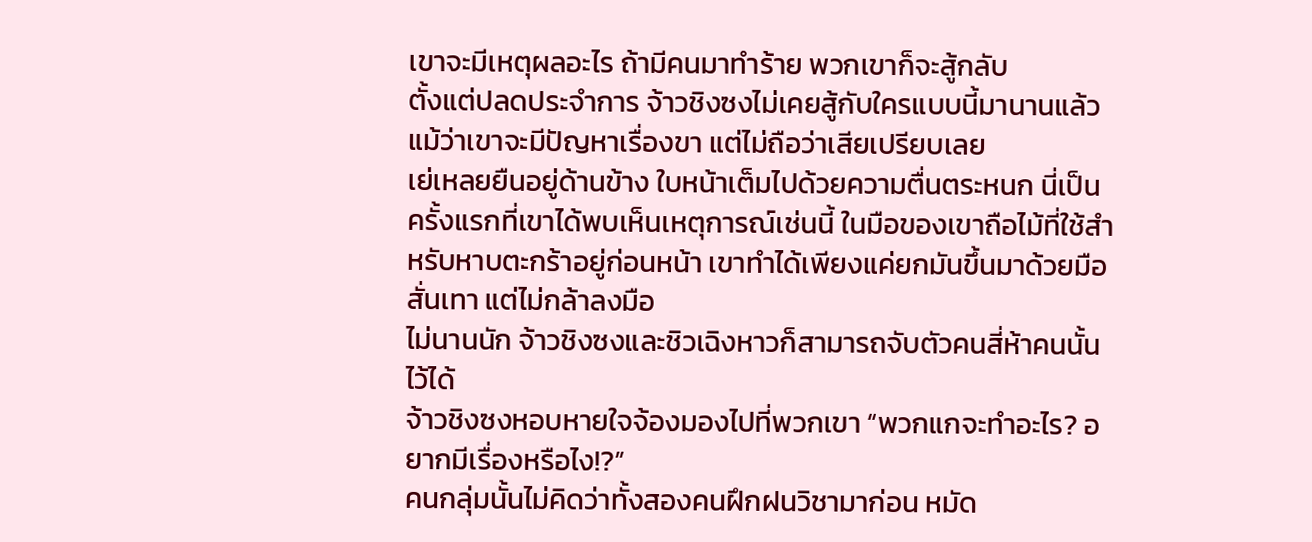เขาจะมีเหตุผลอะไร ถ้ามีคนมาทำร้าย พวกเขาก็จะสู้กลับ
ตั้งแต่ปลดประจำการ จ้าวชิงซงไม่เคยสู้กับใครแบบนี้มานานแล้ว แม้ว่าเขาจะมีปัญหาเรื่องขา แต่ไม่ถือว่าเสียเปรียบเลย
เย่เหลยยืนอยู่ด้านข้าง ใบหน้าเต็มไปด้วยความตื่นตระหนก นี่เป็นครั้งแรกที่เขาได้พบเห็นเหตุการณ์เช่นนี้ ในมือของเขาถือไม้ที่ใช้สำหรับหาบตะกร้าอยู่ก่อนหน้า เขาทำได้เพียงแค่ยกมันขึ้นมาด้วยมือสั่นเทา แต่ไม่กล้าลงมือ
ไม่นานนัก จ้าวชิงซงและชิวเฉิงหาวก็สามารถจับตัวคนสี่ห้าคนนั้นไว้ได้
จ้าวชิงซงหอบหายใจจ้องมองไปที่พวกเขา “พวกแกจะทำอะไร? อยากมีเรื่องหรือไง!?”
คนกลุ่มนั้นไม่คิดว่าทั้งสองคนฝึกฝนวิชามาก่อน หมัด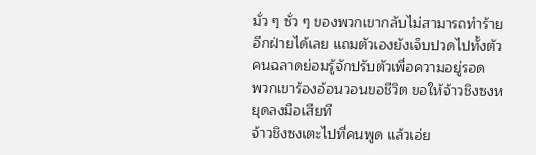มั่ว ๆ ซั่ว ๆ ของพวกเขากลับไม่สามารถทำร้ายอีกฝ่ายได้เลย แถมตัวเองยังเจ็บปวดไปทั้งตัว
คนฉลาดย่อมรู้จักปรับตัวเพื่อความอยู่รอด
พวกเขาร้องอ้อนวอนขอชีวิต ขอให้จ้าวชิงซงหยุดลงมือเสียที
จ้าวชิงซงเตะไปที่คนพูด แล้วเอ่ย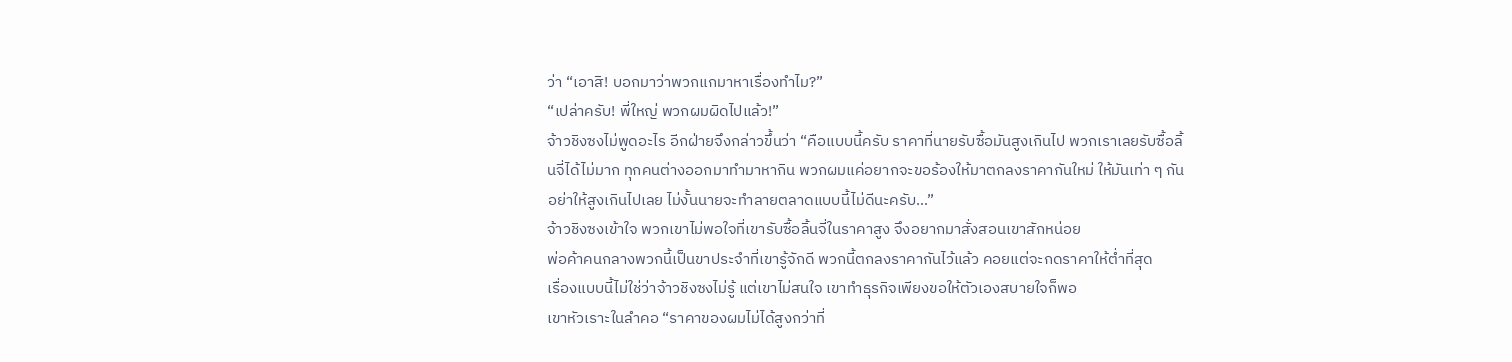ว่า “เอาสิ! บอกมาว่าพวกแกมาหาเรื่องทำไม?”
“เปล่าครับ! พี่ใหญ่ พวกผมผิดไปแล้ว!”
จ้าวชิงซงไม่พูดอะไร อีกฝ่ายจึงกล่าวขึ้นว่า “คือแบบนี้ครับ ราคาที่นายรับซื้อมันสูงเกินไป พวกเราเลยรับซื้อลิ้นจี่ได้ไม่มาก ทุกคนต่างออกมาทำมาหากิน พวกผมแค่อยากจะขอร้องให้มาตกลงราคากันใหม่ ให้มันเท่า ๆ กัน อย่าให้สูงเกินไปเลย ไม่งั้นนายจะทำลายตลาดแบบนี้ไม่ดีนะครับ…”
จ้าวชิงซงเข้าใจ พวกเขาไม่พอใจที่เขารับซื้อลิ้นจี่ในราคาสูง จึงอยากมาสั่งสอนเขาสักหน่อย
พ่อค้าคนกลางพวกนี้เป็นขาประจำที่เขารู้จักดี พวกนี้ตกลงราคากันไว้แล้ว คอยแต่จะกดราคาให้ต่ำที่สุด
เรื่องแบบนี้ไม่ใช่ว่าจ้าวชิงซงไม่รู้ แต่เขาไม่สนใจ เขาทำธุรกิจเพียงขอให้ตัวเองสบายใจก็พอ
เขาหัวเราะในลำคอ “ราคาของผมไม่ได้สูงกว่าที่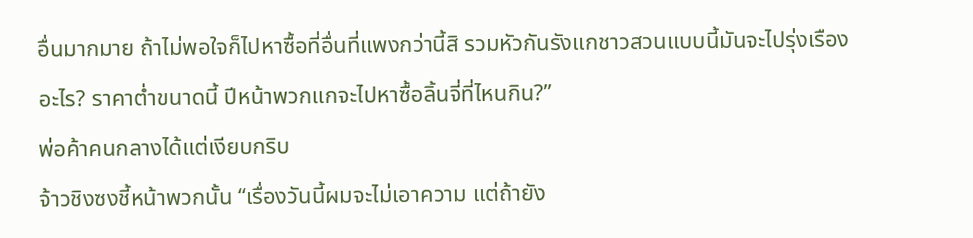อื่นมากมาย ถ้าไม่พอใจก็ไปหาซื้อที่อื่นที่แพงกว่านี้สิ รวมหัวกันรังแกชาวสวนแบบนี้มันจะไปรุ่งเรืองอะไร? ราคาต่ำขนาดนี้ ปีหน้าพวกแกจะไปหาซื้อลิ้นจี่ที่ไหนกิน?”
พ่อค้าคนกลางได้แต่เงียบกริบ
จ้าวชิงซงชี้หน้าพวกนั้น “เรื่องวันนี้ผมจะไม่เอาความ แต่ถ้ายัง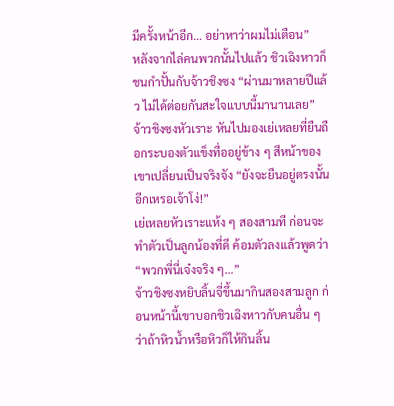มีครั้งหน้าอีก… อย่าหาว่าผมไม่เตือน”
หลังจากไล่คนพวกนั้นไปแล้ว ชิวเฉิงหาวก็ชนกำปั้นกับจ้าวชิงซง “ผ่านมาหลายปีแล้ว ไม่ได้ต่อยกันสะใจแบบนี้มานานเลย”
จ้าวชิงซงหัวเราะ หันไปมองเย่เหลยที่ยืนถือกระบองตัวแข็งทื่ออยู่ข้าง ๆ สีหน้าของเขาเปลี่ยนเป็นจริงจัง “ยังจะยืนอยู่ตรงนั้นอีกเหรอเจ้าโง่!”
เย่เหลยหัวเราะแห้ง ๆ สองสามที ก่อนจะทำตัวเป็นลูกน้องที่ดี ค้อมตัวลงแล้วพูดว่า “พวกพี่นี่เจ๋งจริง ๆ…”
จ้าวชิงซงหยิบลิ้นจี่ขึ้นมากินสองสามลูก ก่อนหน้านี้เขาบอกชิวเฉิงหาวกับคนอื่น ๆ ว่าถ้าหิวน้ำหรือหิวก็ให้กินลิ้น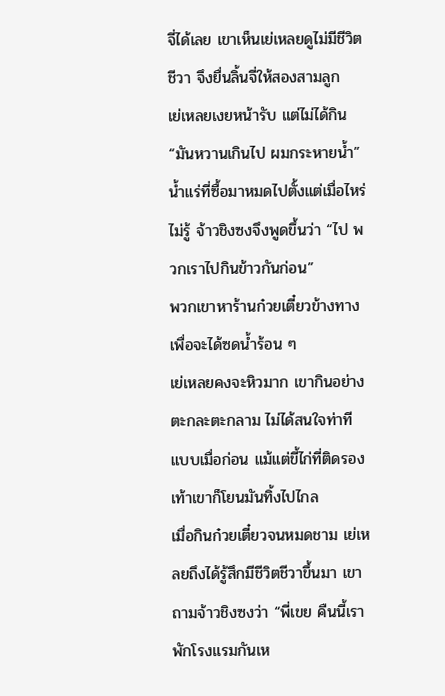จี่ได้เลย เขาเห็นเย่เหลยดูไม่มีชีวิตชีวา จึงยื่นลิ้นจี่ให้สองสามลูก
เย่เหลยเงยหน้ารับ แต่ไม่ได้กิน “มันหวานเกินไป ผมกระหายน้ำ”
น้ำแร่ที่ซื้อมาหมดไปตั้งแต่เมื่อไหร่ไม่รู้ จ้าวชิงซงจึงพูดขึ้นว่า “ไป พวกเราไปกินข้าวกันก่อน”
พวกเขาหาร้านก๋วยเตี๋ยวข้างทาง เพื่อจะได้ซดน้ำร้อน ๆ
เย่เหลยคงจะหิวมาก เขากินอย่างตะกละตะกลาม ไม่ได้สนใจท่าทีแบบเมื่อก่อน แม้แต่ขี้ไก่ที่ติดรองเท้าเขาก็โยนมันทิ้งไปไกล
เมื่อกินก๋วยเตี๋ยวจนหมดชาม เย่เหลยถึงได้รู้สึกมีชีวิตชีวาขึ้นมา เขาถามจ้าวชิงซงว่า “พี่เขย คืนนี้เราพักโรงแรมกันเห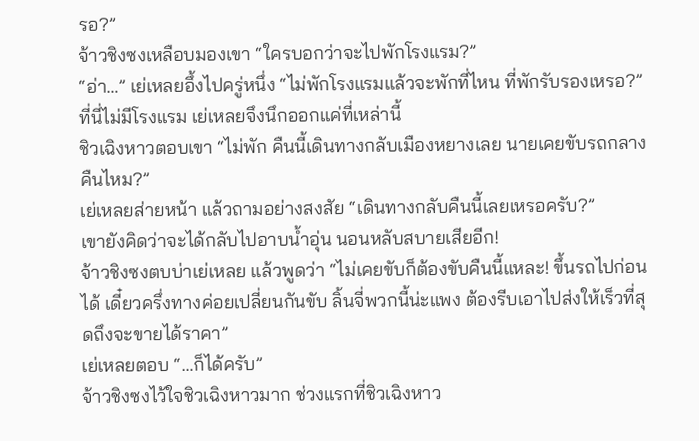รอ?”
จ้าวชิงซงเหลือบมองเขา “ใครบอกว่าจะไปพักโรงแรม?”
“อ่า…” เย่เหลยอึ้งไปครู่หนึ่ง “ไม่พักโรงแรมแล้วจะพักที่ไหน ที่พักรับรองเหรอ?”
ที่นี่ไม่มีโรงแรม เย่เหลยจึงนึกออกแค่ที่เหล่านี้
ชิวเฉิงหาวตอบเขา “ไม่พัก คืนนี้เดินทางกลับเมืองหยางเลย นายเคยขับรถกลางคืนไหม?”
เย่เหลยส่ายหน้า แล้วถามอย่างสงสัย “เดินทางกลับคืนนี้เลยเหรอครับ?”
เขายังคิดว่าจะได้กลับไปอาบน้ำอุ่น นอนหลับสบายเสียอีก!
จ้าวชิงซงตบบ่าเย่เหลย แล้วพูดว่า “ไม่เคยขับก็ต้องขับคืนนี้แหละ! ขึ้นรถไปก่อนได้ เดี๋ยวครึ่งทางค่อยเปลี่ยนกันขับ ลิ้นจี่พวกนี้น่ะแพง ต้องรีบเอาไปส่งให้เร็วที่สุดถึงจะขายได้ราคา”
เย่เหลยตอบ “…ก็ได้ครับ”
จ้าวชิงซงไว้ใจชิวเฉิงหาวมาก ช่วงแรกที่ชิวเฉิงหาว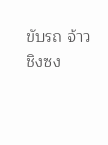ขับรถ จ้าวชิงซง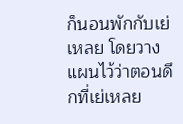ก็นอนพักกับเย่เหลย โดยวางแผนไว้ว่าตอนดึกที่เย่เหลย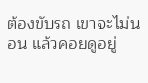ต้องขับรถ เขาจะไม่นอน แล้วคอยดูอยู่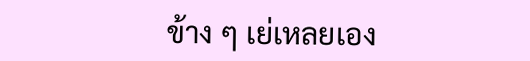ข้าง ๆ เย่เหลยเอง